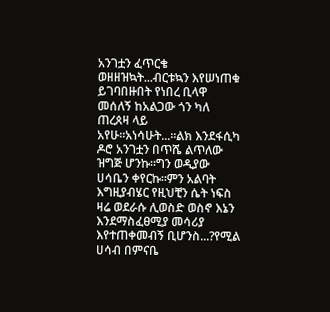አንገቷን ፈጥርቄ ወዘዘዝኳት...ብርቱኳን እየሠነጠቁ ይገባበዙበት የነበረ ቢላዋ መሰለኝ ከአልጋው ጎን ካለ ጠረጰዛ ላይ አየሁ።አነሳሁት...።ልክ እንደፋሲካ ዶሮ አንገቷን በጥሼ ልጥለው ዝግጅ ሆንኩ።ግን ወዲያው ሀሳቤን ቀየርኩ።ምን አልባት እግዚያብሄር የዚህቺን ሴት ነፍስ ዛሬ ወደራሱ ሊወስድ ወስኖ እኔን እንደማስፈፀሚያ መሳሪያ እየተጠቀመብኝ ቢሆንስ...?የሚል ሀሳብ በምናቤ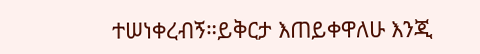ተሠነቀረብኝ።ይቅርታ እጠይቀዋለሁ እንጂ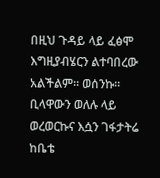በዚህ ጉዳይ ላይ ፈፅሞ እግዚያብሄርን ልተባበረው አልችልም። ወሰንኩ። ቢላዋውን ወለሉ ላይ ወረወርኩና እሷን ገፋታትሬ ከቤቴ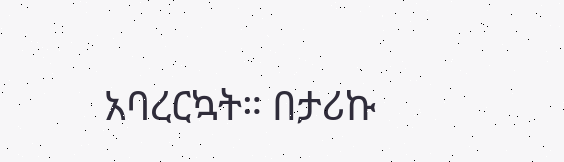አባረርኳት። በታሪኩ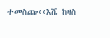ተመስጬ‹‹እሼ ከዛስ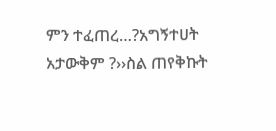ምን ተፈጠረ…?አግኝተሀት አታውቅም ?››ስል ጠየቅኩት